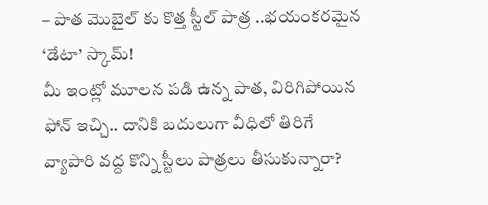– పాత మొబైల్ కు కొత్త స్టీల్ పాత్ర ..భయంకరమైన ‘డేటా’ స్కామ్!
మీ ఇంట్లో మూలన పడి ఉన్న పాత, విరిగిపోయిన ఫోన్ ఇచ్చి.. దానికి బదులుగా వీధిలో తిరిగే వ్యాపారి వద్ద కొన్ని స్టీలు పాత్రలు తీసుకున్నారా?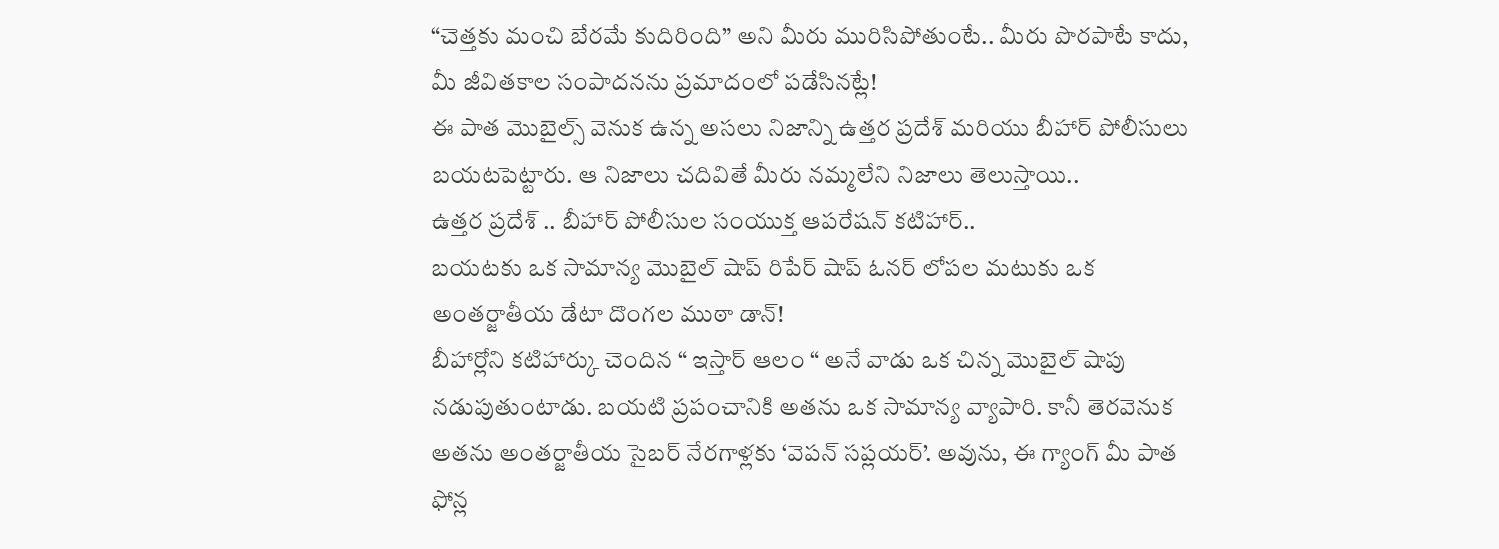“చెత్తకు మంచి బేరమే కుదిరింది” అని మీరు మురిసిపోతుంటే.. మీరు పొరపాటే కాదు, మీ జీవితకాల సంపాదనను ప్రమాదంలో పడేసినట్లే!
ఈ పాత మొబైల్స్ వెనుక ఉన్న అసలు నిజాన్ని ఉత్తర ప్రదేశ్ మరియు బీహార్ పోలీసులు బయటపెట్టారు. ఆ నిజాలు చదివితే మీరు నమ్మలేని నిజాలు తెలుస్తాయి..
ఉత్తర ప్రదేశ్ .. బీహార్ పోలీసుల సంయుక్త ఆపరేషన్ కటిహార్..
బయటకు ఒక సామాన్య మొబైల్ షాప్ రిపేర్ షాప్ ఓనర్ లోపల మటుకు ఒక అంతర్జాతీయ డేటా దొంగల ముఠా డాన్!
బీహార్లోని కటిహార్కు చెందిన “ ఇస్తార్ ఆలం “ అనే వాడు ఒక చిన్న మొబైల్ షాపు నడుపుతుంటాడు. బయటి ప్రపంచానికి అతను ఒక సామాన్య వ్యాపారి. కానీ తెరవెనుక అతను అంతర్జాతీయ సైబర్ నేరగాళ్లకు ‘వెపన్ సప్లయర్’. అవును, ఈ గ్యాంగ్ మీ పాత ఫోన్ల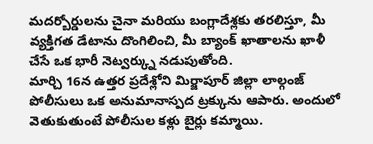మదర్బోర్డులను చైనా మరియు బంగ్లాదేశ్లకు తరలిస్తూ, మీ వ్యక్తిగత డేటాను దొంగిలించి, మీ బ్యాంక్ ఖాతాలను ఖాళీ చేసే ఒక భారీ నెట్వర్క్ను నడుపుతోంది.
మార్చి 16న ఉత్తర ప్రదేశ్లోని మిర్జాపూర్ జిల్లా లాల్గంజ్ పోలీసులు ఒక అనుమానాస్పద ట్రక్కును ఆపారు. అందులో వెతుకుతుంటే పోలీసుల కళ్లు బైర్లు కమ్మాయి.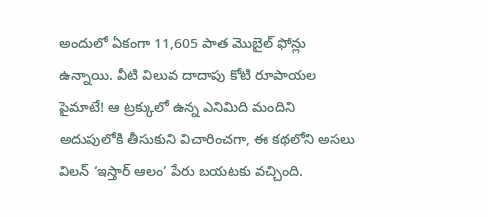అందులో ఏకంగా 11,605 పాత మొబైల్ ఫోన్లు ఉన్నాయి. వీటి విలువ దాదాపు కోటి రూపాయల పైమాటే! ఆ ట్రక్కులో ఉన్న ఎనిమిది మందిని అదుపులోకి తీసుకుని విచారించగా, ఈ కథలోని అసలు విలన్ ‘ఇస్తార్ ఆలం’ పేరు బయటకు వచ్చింది.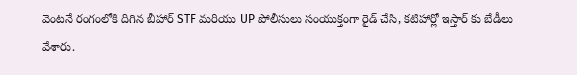వెంటనే రంగంలోకి దిగిన బీహార్ STF మరియు UP పోలీసులు సంయుక్తంగా రైడ్ చేసి, కటిహార్లో ఇస్తార్ కు బేడీలు వేశారు.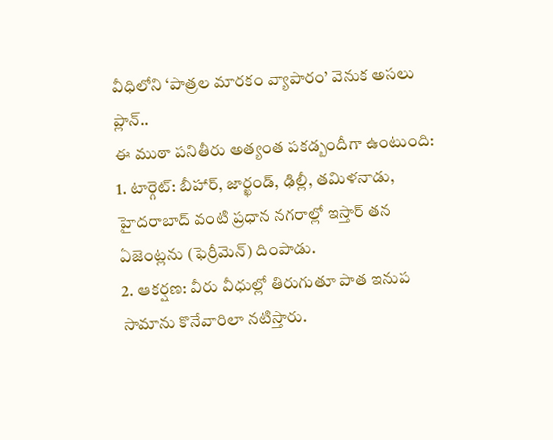వీధిలోని ‘పాత్రల మారకం వ్యాపారం’ వెనుక అసలు ప్లాన్..
ఈ ముఠా పనితీరు అత్యంత పకడ్బందీగా ఉంటుంది:
1. టార్గెట్: బీహార్, జార్ఖండ్, ఢిల్లీ, తమిళనాడు, హైదరాబాద్ వంటి ప్రధాన నగరాల్లో ఇస్తార్ తన ఏజెంట్లను (ఫెర్రీమెన్) దింపాడు.
2. ఆకర్షణ: వీరు వీధుల్లో తిరుగుతూ పాత ఇనుప సామాను కొనేవారిలా నటిస్తారు.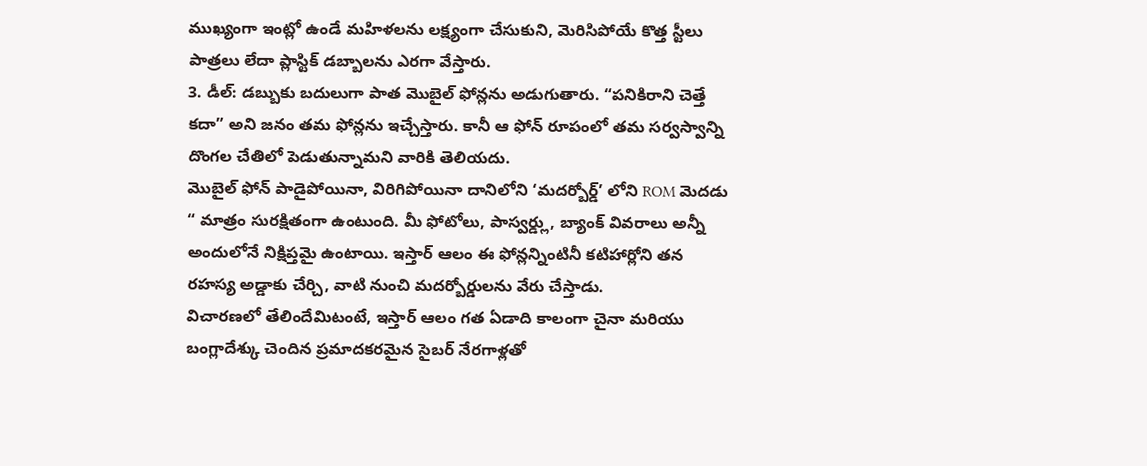ముఖ్యంగా ఇంట్లో ఉండే మహిళలను లక్ష్యంగా చేసుకుని, మెరిసిపోయే కొత్త స్టీలు పాత్రలు లేదా ప్లాస్టిక్ డబ్బాలను ఎరగా వేస్తారు.
3. డీల్: డబ్బుకు బదులుగా పాత మొబైల్ ఫోన్లను అడుగుతారు. “పనికిరాని చెత్తే కదా” అని జనం తమ ఫోన్లను ఇచ్చేస్తారు. కానీ ఆ ఫోన్ రూపంలో తమ సర్వస్వాన్ని దొంగల చేతిలో పెడుతున్నామని వారికి తెలియదు.
మొబైల్ ఫోన్ పాడైపోయినా, విరిగిపోయినా దానిలోని ‘మదర్బోర్డ్’ లోని ROM మెదడు “ మాత్రం సురక్షితంగా ఉంటుంది. మీ ఫోటోలు, పాస్వర్డ్లు, బ్యాంక్ వివరాలు అన్నీ అందులోనే నిక్షిప్తమై ఉంటాయి. ఇస్తార్ ఆలం ఈ ఫోన్లన్నింటినీ కటిహార్లోని తన రహస్య అడ్డాకు చేర్చి, వాటి నుంచి మదర్బోర్డులను వేరు చేస్తాడు.
విచారణలో తేలిందేమిటంటే, ఇస్తార్ ఆలం గత ఏడాది కాలంగా చైనా మరియు బంగ్లాదేశ్కు చెందిన ప్రమాదకరమైన సైబర్ నేరగాళ్లతో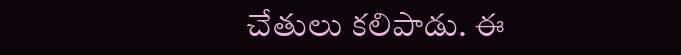చేతులు కలిపాడు. ఈ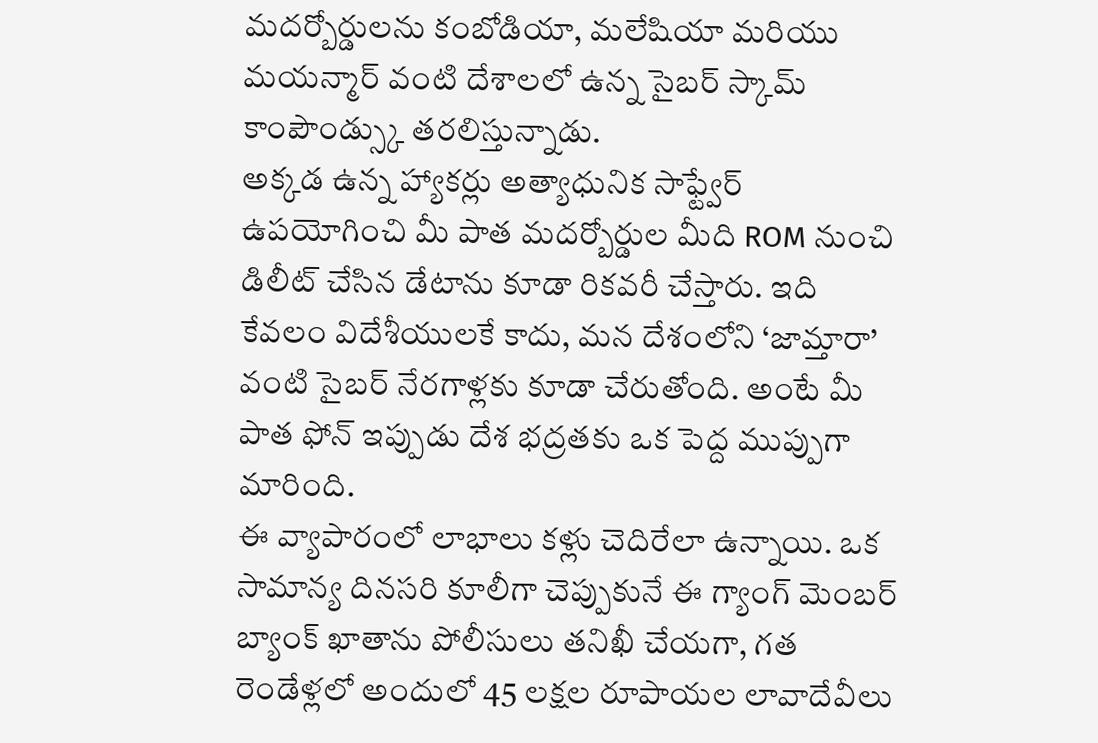మదర్బోర్డులను కంబోడియా, మలేషియా మరియు మయన్మార్ వంటి దేశాలలో ఉన్న సైబర్ స్కామ్ కాంపౌండ్స్కు తరలిస్తున్నాడు.
అక్కడ ఉన్న హ్యాకర్లు అత్యాధునిక సాఫ్ట్వేర్ ఉపయోగించి మీ పాత మదర్బోర్డుల మీది ROM నుంచి డిలీట్ చేసిన డేటాను కూడా రికవరీ చేస్తారు. ఇది కేవలం విదేశీయులకే కాదు, మన దేశంలోని ‘జామ్తారా’ వంటి సైబర్ నేరగాళ్లకు కూడా చేరుతోంది. అంటే మీ పాత ఫోన్ ఇప్పుడు దేశ భద్రతకు ఒక పెద్ద ముప్పుగా మారింది.
ఈ వ్యాపారంలో లాభాలు కళ్లు చెదిరేలా ఉన్నాయి. ఒక సామాన్య దినసరి కూలీగా చెప్పుకునే ఈ గ్యాంగ్ మెంబర్ బ్యాంక్ ఖాతాను పోలీసులు తనిఖీ చేయగా, గత రెండేళ్లలో అందులో 45 లక్షల రూపాయల లావాదేవీలు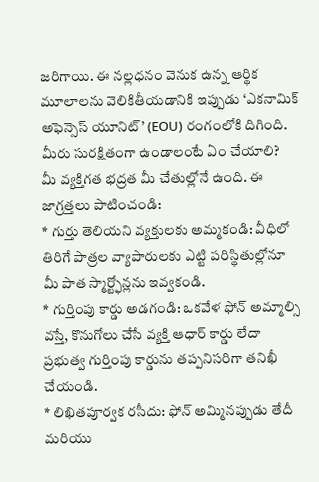జరిగాయి. ఈ నల్లధనం వెనుక ఉన్న ఆర్థిక మూలాలను వెలికితీయడానికి ఇప్పుడు ‘ఎకనామిక్ అఫెన్సెస్ యూనిట్’ (EOU) రంగంలోకి దిగింది.
మీరు సురక్షితంగా ఉండాలంటే ఏం చేయాలి?
మీ వ్యక్తిగత భద్రత మీ చేతుల్లోనే ఉంది. ఈ జాగ్రత్తలు పాటించండి:
* గుర్తు తెలియని వ్యక్తులకు అమ్మకండి: వీధిలో తిరిగే పాత్రల వ్యాపారులకు ఎట్టి పరిస్థితుల్లోనూ మీ పాత స్మార్ట్ఫోన్లను ఇవ్వకండి.
* గుర్తింపు కార్డు అడగండి: ఒకవేళ ఫోన్ అమ్మాల్సి వస్తే, కొనుగోలు చేసే వ్యక్తి ఆధార్ కార్డు లేదా ప్రభుత్వ గుర్తింపు కార్డును తప్పనిసరిగా తనిఖీ చేయండి.
* లిఖితపూర్వక రసీదు: ఫోన్ అమ్మినప్పుడు తేదీ మరియు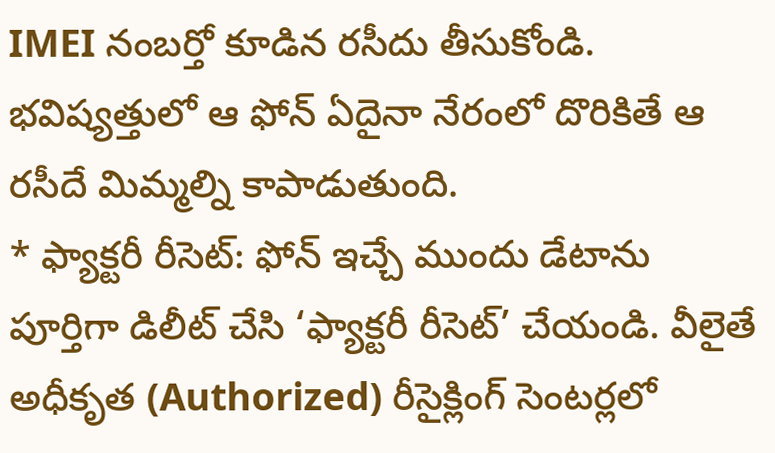IMEI నంబర్తో కూడిన రసీదు తీసుకోండి. భవిష్యత్తులో ఆ ఫోన్ ఏదైనా నేరంలో దొరికితే ఆ రసీదే మిమ్మల్ని కాపాడుతుంది.
* ఫ్యాక్టరీ రీసెట్: ఫోన్ ఇచ్చే ముందు డేటాను పూర్తిగా డిలీట్ చేసి ‘ఫ్యాక్టరీ రీసెట్’ చేయండి. వీలైతే అధీకృత (Authorized) రీసైక్లింగ్ సెంటర్లలో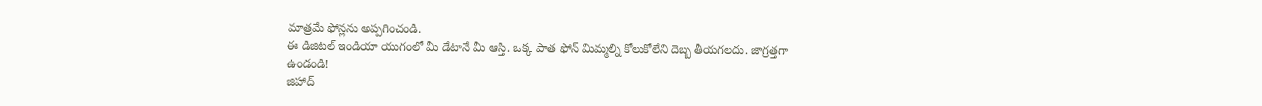మాత్రమే ఫోన్లను అప్పగించండి.
ఈ డిజిటల్ ఇండియా యుగంలో మీ డేటానే మీ ఆస్తి. ఒక్క పాత ఫోన్ మిమ్మల్ని కోలుకోలేని దెబ్బ తీయగలదు. జాగ్రత్తగా ఉండండి!
జిహాద్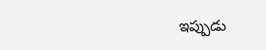ఇప్పుడు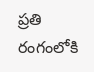ప్రతి రంగంలోకి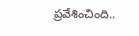ప్రవేశించింది..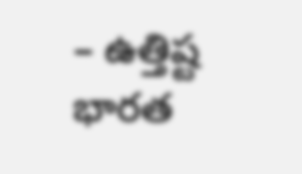– ఉత్తిష్ట భారత